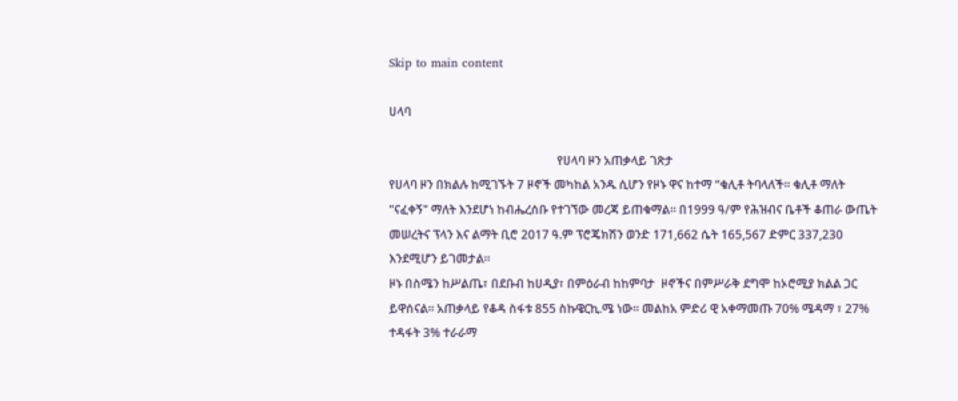Skip to main content

ሀላባ

                                                        የሀላባ ዞን አጠቃላይ ገጽታ
የሀላባ ዞን በክልሉ ከሚገኙት 7 ዞኖች መካከል አንዱ ሲሆን የዞኑ ዋና ከተማ “ቁሊቶ ትባላለች፡፡ ቁሊቶ ማለት "ናፈቀኝ" ማለት እንደሆነ ከብሔረሰቡ የተገኘው መረጃ ይጠቁማል፡፡ በ1999 ዓ/ም የሕዝብና ቤቶች ቆጠራ ውጤት መሠረትና ፕላን እና ልማት ቢሮ 2017 ዓ.ም ፕሮጄክሽን ወንድ 171,662 ሴት 165,567 ድምር 337,230 እንደሚሆን ይገመታል፡፡
ዞኑ በስሜን ከሥልጤ፣ በደቡብ ከሀዲያ፣ በምዕራብ ከከምባታ  ዞኖችና በምሥራቅ ደግሞ ከኦሮሚያ ክልል ጋር ይዋሰናል፡፡ አጠቃላይ የቆዳ ስፋቱ 855 ስኩዌርኪ.ሜ ነው፡፡ መልከአ ምድሪ ዊ አቀማመጡ 70% ሜዳማ ፣ 27% ተዳፋት 3% ተራራማ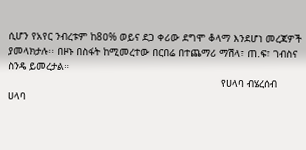ሲሆን የአየር ንብረቱም ከ8ዐ% ወይና ደጋ ቀሪው ደግሞ ቆላማ እንደሆነ መረጃዎች ያመላክታሉ፡፡ በዞኑ በስፋት ከሚመረተው በርበሬ በተጨማሪ ማሽላ፣ ጠ.ፍ፣ ገብስና ስንዴ ይመረታል።
                                                                       የሀላባ ብሄረሰብ
ሀላባ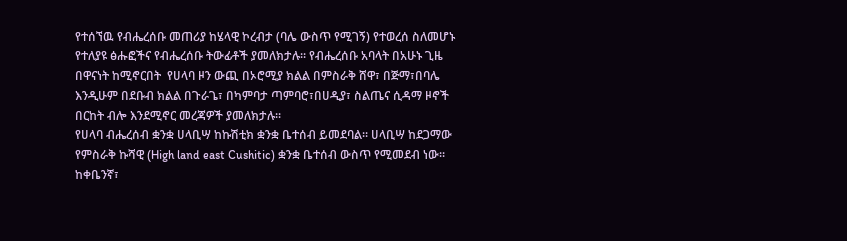የተሰኘዉ የብሔረሰቡ መጠሪያ ከሄላዊ ኮረብታ (ባሌ ውስጥ የሚገኝ) የተወረሰ ስለመሆኑ የተለያዩ ፅሑፎችና የብሔረሰቡ ትውፊቶች ያመለክታሉ፡፡ የብሔረሰቡ አባላት በአሁኑ ጊዜ በዋናነት ከሚኖርበት  የሀላባ ዞን ውጪ በኦሮሚያ ክልል በምስራቅ ሸዋ፣ በጅማ፣በባሌ እንዲሁም በደቡብ ክልል በጉራጌ፣ በካምባታ ጣምባሮ፣በሀዲያ፣ ስልጤና ሲዳማ ዞኖች በርከት ብሎ እንደሚኖር መረጃዎች ያመለክታሉ፡፡
የሀላባ ብሔረሰብ ቋንቋ ሀላቢሣ ከኩሽቲክ ቋንቋ ቤተሰብ ይመደባል፡፡ ሀላቢሣ ከደጋማው የምስራቅ ኩሻዊ (High land east Cushitic) ቋንቋ ቤተሰብ ውስጥ የሚመደብ ነው፡፡ ከቀቤንኛ፣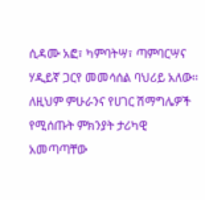ሲዳሙ አፎ፣ ካምባትሣ፣ ጣምባርሣና ሃዲይኛ ጋርየ መመሳሰል ባህሪይ አለው፡፡ ለዚህም ምሁራንና የሀገር ሽማግሌዎች የሚሰጡት ምክንያት ታሪካዊ አመጣጣቸው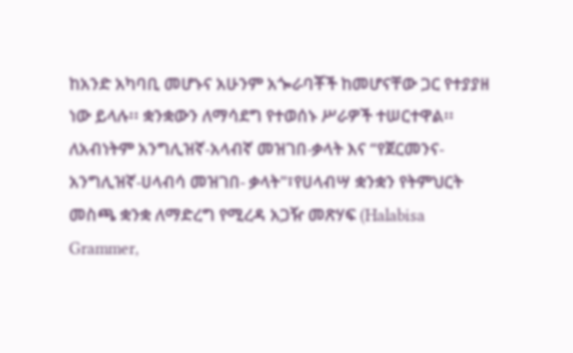ከአንድ አካባቢ መሆኑና አሁንም አጐራባቾች ከመሆናቸው ጋር የተያያዘ ነው ይላሉ፡፡ ቋንቋውን ለማሳደግ የተወሰኑ ሥራዎች ተሠርተዋል፡፡ ለአብነትም አንግሊዝኛ-አላብኛ መዝገበ-ቃላት እና “የጀርመንና-አንግሊዝኛ-ሀላብሳ መዝገበ- ቃላት"፣የሀላብሣ ቋንቋን የትምህርት መስጫ ቋንቋ ለማድረግ የሚረዳ አጋዥ መጽሃፍ (Halabisa Grammer,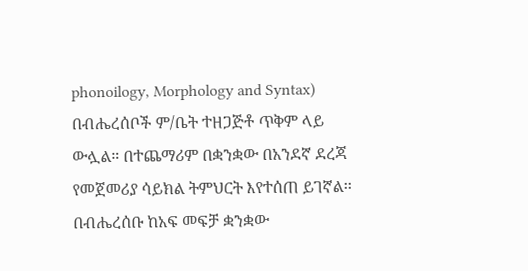phonoilogy, Morphology and Syntax) በብሔረሰቦች ም/ቤት ተዘጋጅቶ ጥቅም ላይ ውሏል። በተጨማሪም በቋንቋው በአንደኛ ደረጃ የመጀመሪያ ሳይክል ትምህርት እየተሰጠ ይገኛል፡፡ በብሔረሰቡ ከአፍ መፍቻ ቋንቋው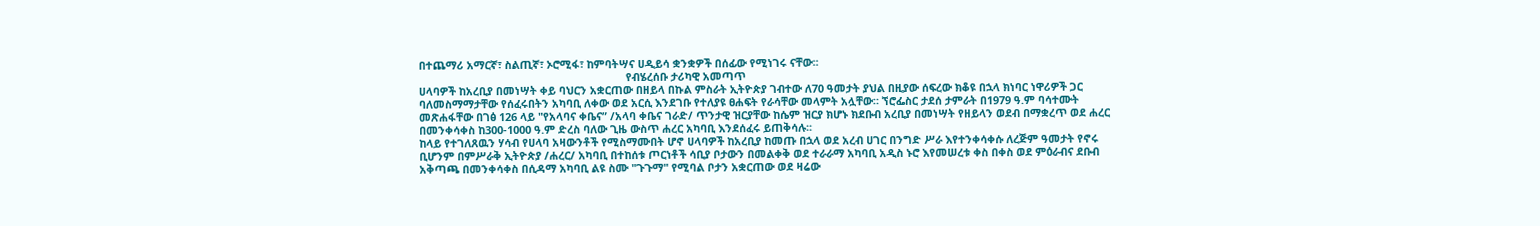በተጨማሪ አማርኛ፣ ስልጢኛ፣ ኦሮሚፋ፣ ከምባትሣና ሀዲይሳ ቋንቋዎች በሰፊው የሚነገሩ ናቸው፡፡
                                                                     የብሄረሰቡ ታሪካዊ አመጣጥ
ሀላባዎች ከአረቢያ በመነሣት ቀይ ባህርን አቋርጠው በዘይላ በኩል ምስራት ኢትዮጵያ ገብተው ለ70 ዓመታት ያህል በዚያው ሰፍረው ክቆዩ በኋላ ክነባር ነዋሪዎች ጋር ባለመስማማታቸው የሰፈሩበትን አካባቢ ለቀው ወደ አርሲ እንደገቡ የተለያዩ ፀሐፍት የራሳቸው መላምት አሏቸው። ኘሮፌስር ታደሰ ታምራት በ1979 ዓ.ም ባሳተሙት መጽሐፋቸው በገፅ 126 ላይ "የአላባና ቀቤና” /አላባ ቀቤና ገራድ/ ጥንታዊ ዝርያቸው ከሴም ዝርያ ክሆኑ ክደቡብ አረቢያ በመነሣት የዘይላን ወደብ በማቋረጥ ወደ ሐረር በመንቀሳቀስ ከ300-1000 ዓ.ም ድረስ ባለው ጊዜ ውስጥ ሐረር አካባቢ እንደሰፈሩ ይጠቅሳሉ፡፡
ከላይ የተገለጸዉን ሃሳብ የሀላባ አዛውንቶች የሚስማሙበት ሆኖ ሀላባዎች ከአረቢያ ከመጡ በኋላ ወደ አረብ ሀገር በንግድ ሥራ እየተንቀሳቀሱ ለረጅም ዓመታት የኖሩ ቢሆንም በምሥራቅ ኢትዮጵያ /ሐረር/ አካባቢ በተከሰቱ ጦርነቶች ሳቢያ ቦታውን በመልቀቅ ወደ ተራራማ አካባቢ አዲስ ኑሮ እየመሠረቱ ቀስ በቀስ ወደ ምዕራብና ደቡብ አቅጣጫ በመንቀሳቀስ በሲዳማ አካባቢ ልዩ ስሙ "ጉጉማ" የሚባል ቦታን አቋርጠው ወደ ዛሬው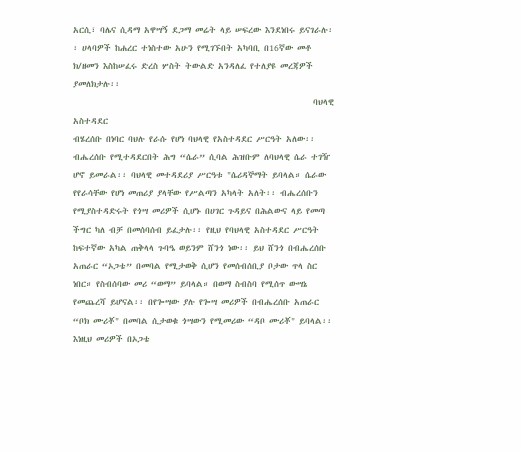አርሲ፣ ባሌና ሲዳማ አዋሣኝ ደጋማ መሬት ላይ ሠፍረው እንደነበሩ ይናገራሉ፡፡ ሀላባዎች ከሐረር ተነስተው አሁን የሚገኙበት አካባቢ በ16ኛው መቶ ክ/ዘመን እስከሠፈሩ ድረስ ሦስት ትውልድ አንዳለፈ የተለያዩ መረጃዎች ያመለክታሉ፡፡
                                                            ባህላዊ አስተዳደር
ብሄረሰቡ በነባር ባህሉ የራሱ የሆነ ባህላዊ የአስተዳደር ሥርዓት አለው፡፡ ብሔረሰቡ የሚተዳደርበት ሕግ “ሴራ” ሲባል ሕዝቡም ለባህላዊ ሴራ ተገዥ ሆኖ ይመራል፡፡ ባህላዊ መተዳደሪያ ሥርዓቱ "ሴሪዳኞማት ይባላል። ሴራው የየራሳቸው የሆነ መጠሪያ ያላቸው የሥልጣን አካላት አለት፡፡ ብሔረሰቡን የሚያስተዳድሩት የጎሣ መሪዎች ሲሆኑ በሀገር ጉዳይና በሕልውና ላይ የመጣ ችግር ካለ ብቻ በመሰባሰብ ይፈታሉ፡፡ የዚህ የባህላዊ አስተዳደር ሥርዓት ከፍተኛው አካል ጠቅላላ ጉባዔ ወይንም ሸንጎ ነው፡፡ ይህ ሸንጎ በብሔረሰቡ አጠራር “ኦጋቴ” በመባል የሚታወቅ ሲሆን የመሰብሰቢያ ቦታው ጥላ ስር ነበር። የስብሰባው መሪ “ወማ” ይባላል። በወማ ስብስባ የሚሰጥ ውሣኔ የመጨረሻ ይሆናል፡፡ በየጐሣው ያሉ የጐሣ መሪዎች በብሔረሰቡ አጠራር “ቦክ ሙሪቾ" በመባል ሲታወቁ ጎሣውን የሚመሪው “ዳቦ ሙሪቾ" ይባላል፡፡ እነዚህ መሪዎች በኦጋቴ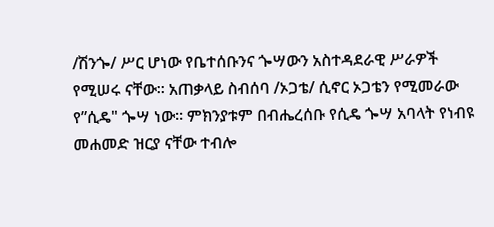/ሽንጐ/ ሥር ሆነው የቤተሰቡንና ጐሣውን አስተዳደራዊ ሥራዎች የሚሠሩ ናቸው፡፡ አጠቃላይ ስብሰባ /ኦጋቴ/ ሲኖር ኦጋቴን የሚመራው የ”ሲዴ" ጐሣ ነው፡፡ ምክንያቱም በብሔረሰቡ የሲዴ ጐሣ አባላት የነብዩ መሐመድ ዝርያ ናቸው ተብሎ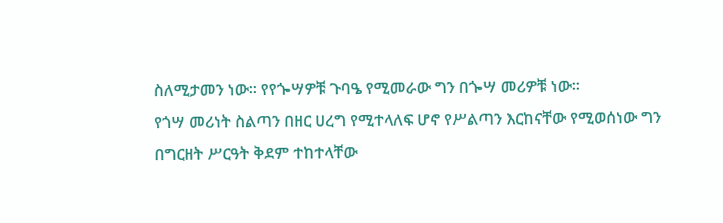ስለሚታመን ነው፡፡ የየጐሣዎቹ ጉባዔ የሚመራው ግን በጐሣ መሪዎቹ ነው፡፡
የጎሣ መሪነት ስልጣን በዘር ሀረግ የሚተላለፍ ሆኖ የሥልጣን እርከናቸው የሚወሰነው ግን በግርዘት ሥርዓት ቅደም ተከተላቸው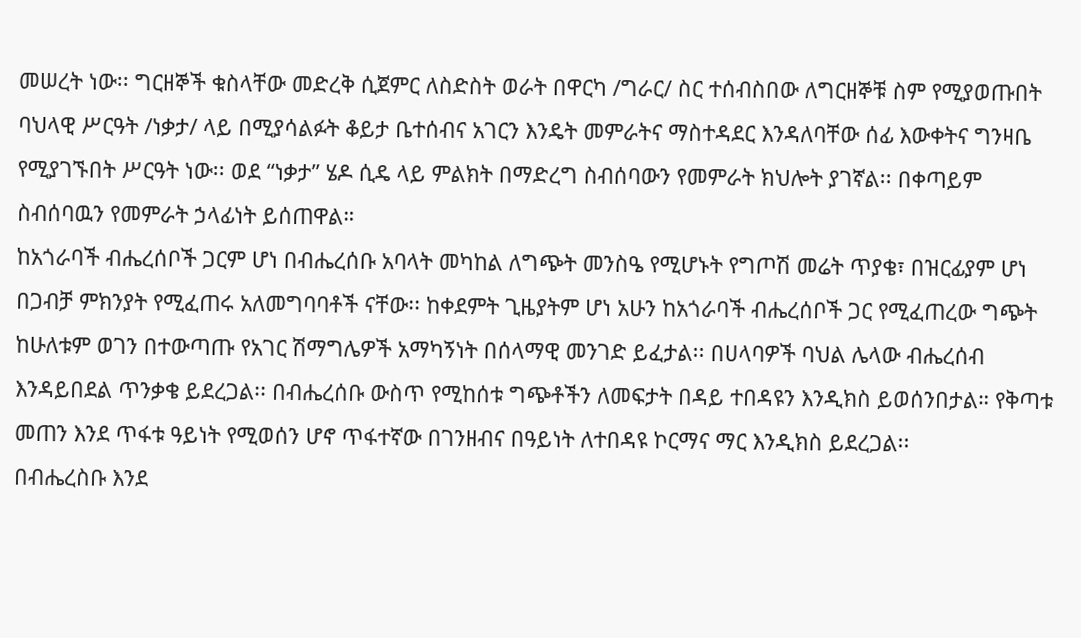መሠረት ነው፡፡ ግርዘኞች ቁስላቸው መድረቅ ሲጀምር ለስድስት ወራት በዋርካ /ግራር/ ስር ተሰብስበው ለግርዘኞቹ ስም የሚያወጡበት ባህላዊ ሥርዓት /ነቃታ/ ላይ በሚያሳልፉት ቆይታ ቤተሰብና አገርን እንዴት መምራትና ማስተዳደር እንዳለባቸው ሰፊ እውቀትና ግንዛቤ የሚያገኙበት ሥርዓት ነው፡፡ ወደ “ነቃታ” ሄዶ ሲዴ ላይ ምልክት በማድረግ ስብሰባውን የመምራት ክህሎት ያገኛል፡፡ በቀጣይም ስብሰባዉን የመምራት ኃላፊነት ይሰጠዋል።
ከአጎራባች ብሔረሰቦች ጋርም ሆነ በብሔረሰቡ አባላት መካከል ለግጭት መንስዔ የሚሆኑት የግጦሽ መሬት ጥያቄ፣ በዝርፊያም ሆነ በጋብቻ ምክንያት የሚፈጠሩ አለመግባባቶች ናቸው፡፡ ከቀደምት ጊዜያትም ሆነ አሁን ከአጎራባች ብሔረሰቦች ጋር የሚፈጠረው ግጭት ከሁለቱም ወገን በተውጣጡ የአገር ሽማግሌዎች አማካኝነት በሰላማዊ መንገድ ይፈታል፡፡ በሀላባዎች ባህል ሌላው ብሔረሰብ እንዳይበደል ጥንቃቄ ይደረጋል፡፡ በብሔረሰቡ ውስጥ የሚከሰቱ ግጭቶችን ለመፍታት በዳይ ተበዳዩን እንዲክስ ይወሰንበታል። የቅጣቱ መጠን እንደ ጥፋቱ ዓይነት የሚወሰን ሆኖ ጥፋተኛው በገንዘብና በዓይነት ለተበዳዩ ኮርማና ማር እንዲክስ ይደረጋል፡፡
በብሔረስቡ እንደ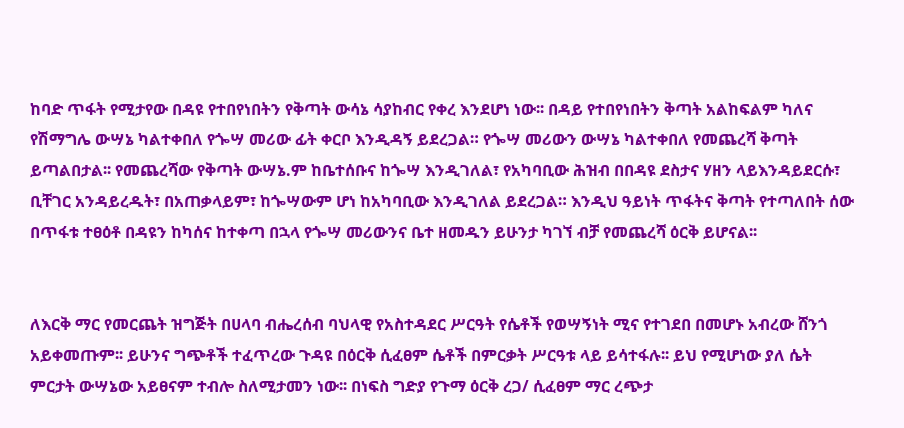ከባድ ጥፋት የሚታየው በዳዩ የተበየነበትን የቅጣት ውሳኔ ሳያከብር የቀረ እንደሆነ ነው፡፡ በዳይ የተበየነበትን ቅጣት አልከፍልም ካለና የሽማግሌ ውሣኔ ካልተቀበለ የጐሣ መሪው ፊት ቀርቦ እንዲዳኝ ይደረጋል። የጐሣ መሪውን ውሣኔ ካልተቀበለ የመጨረሻ ቅጣት ይጣልበታል፡፡ የመጨረሻው የቅጣት ውሣኔ.ም ከቤተሰቡና ከጐሣ እንዲገለል፣ የአካባቢው ሕዝብ በበዳዩ ደስታና ሃዘን ላይእንዳይደርሱ፣ ቢቸገር አንዳይረዱት፣ በአጠቃላይም፣ ከጐሣውም ሆነ ከአካባቢው እንዲገለል ይደረጋል። እንዲህ ዓይነት ጥፋትና ቅጣት የተጣለበት ሰው በጥፋቱ ተፀዕቶ በዳዩን ከካሰና ከተቀጣ በኋላ የጐሣ መሪውንና ቤተ ዘመዱን ይሁንታ ካገኘ ብቻ የመጨረሻ ዕርቅ ይሆናል፡፡


ለእርቅ ማር የመርጨት ዝግጅት በሀላባ ብሔረሰብ ባህላዊ የአስተዳደር ሥርዓት የሴቶች የወሣኝነት ሚና የተገደበ በመሆኑ አብረው ሸንጎ አይቀመጡም፡፡ ይሁንና ግጭቶች ተፈጥረው ጉዳዩ በዕርቅ ሲፈፀም ሴቶች በምርቃት ሥርዓቱ ላይ ይሳተፋሉ፡፡ ይህ የሚሆነው ያለ ሴት ምርታት ውሣኔው አይፀናም ተብሎ ስለሚታመን ነው፡፡ በነፍስ ግድያ የጉማ ዕርቅ ረጋ/ ሲፈፀም ማር ረጭታ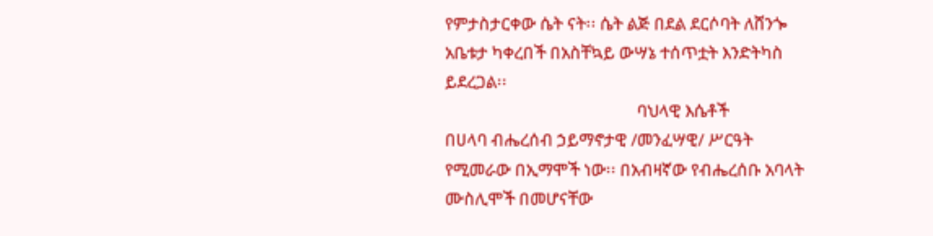የምታስታርቀው ሴት ናት፡፡ ሴት ልጅ በደል ደርሶባት ለሸንጐ አቤቱታ ካቀረበች በአስቸኳይ ውሣኔ ተሰጥቷት እንድትካስ ይደረጋል፡፡
                                                ባህላዊ እሴቶች
በሀላባ ብሔረሰብ ኃይማኖታዊ /መንፈሣዊ/ ሥርዓት የሚመራው በኢማሞች ነው፡፡ በአብዛኛው የብሔረሰቡ አባላት ሙስሊሞች በመሆናቸው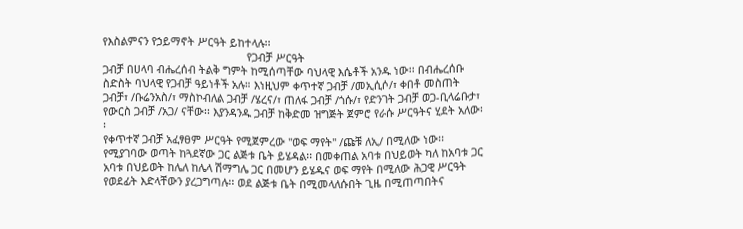የእስልምናን የኃይማኖት ሥርዓት ይከተላሉ፡፡
                                                የጋብቻ ሥርዓት
ጋብቻ በሀላባ ብሔረሰብ ትልቅ ግምት ከሚሰጣቸው ባህላዊ እሴቶች አንዱ ነው፡፡ በብሔረሰቡ ስድስት ባህላዊ የጋብቻ ዓይነቶች አሉ። እነዚህም ቀጥተኛ ጋብቻ /መኢሲሶ/፣ ቀበቶ መስጠት ጋብቻ፣ /ቡሬንአስ/፣ ማስኮብለል ጋብቻ /ሄረና/፣ ጠለፋ ጋብቻ /ጎሱ/፣ የድንገት ጋብቻ ወጋ-ቢላሬቡታ፣ የውርስ ጋብቻ /አጋ/ ናቸው፡፡ እያንዳንዱ ጋብቻ ከቅድመ ዝግጅት ጀምሮ የራሱ ሥርዓትና ሂደት አለው፡፡
የቀጥተኛ ጋብቻ አፈፃፀም ሥርዓት የሚጀምረው "ወፍ ማየት" /ጩቹ ለኢ/ በሚለው ነው፡፡ የሚያገባው ወጣት ከጓደኛው ጋር ልጅቱ ቤት ይሄዳል፡፡ በመቀጠል አባቱ በህይወት ካለ ከአባቱ ጋር አባቱ በህይወት ከሌለ ከሌላ ሽማግሌ ጋር በመሆን ይሄዱና ወፍ ማየት በሚለው ሕጋዊ ሥርዓት የወደፊት እድላቸውን ያረጋግጣሉ፡፡ ወደ ልጅቱ ቤት በሚመላለሱበት ጊዜ በሚጠጣበትና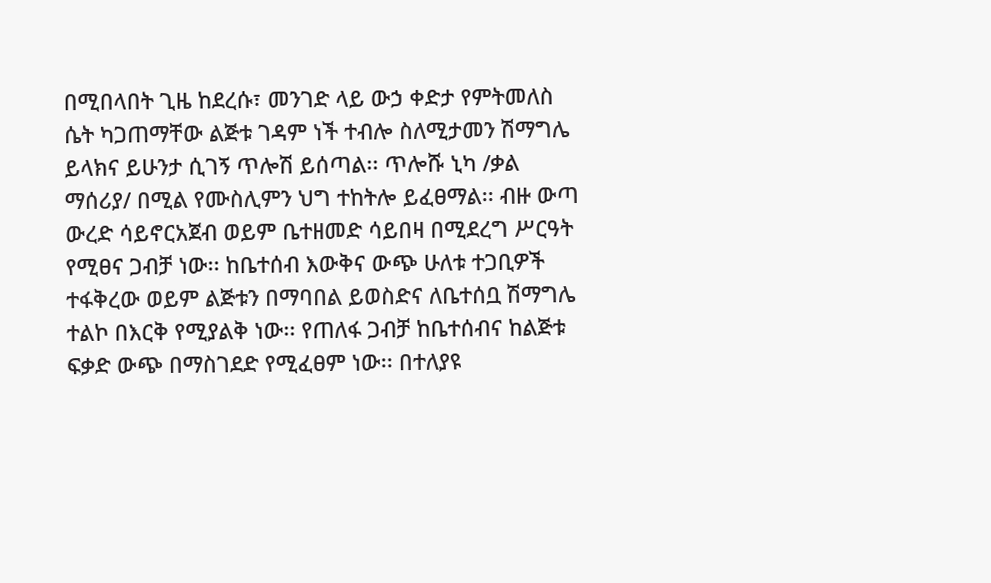በሚበላበት ጊዜ ከደረሱ፣ መንገድ ላይ ውኃ ቀድታ የምትመለስ ሴት ካጋጠማቸው ልጅቱ ገዳም ነች ተብሎ ስለሚታመን ሽማግሌ ይላክና ይሁንታ ሲገኝ ጥሎሽ ይሰጣል፡፡ ጥሎሹ ኒካ /ቃል ማሰሪያ/ በሚል የሙስሊምን ህግ ተከትሎ ይፈፀማል፡፡ ብዙ ውጣ ውረድ ሳይኖርአጀብ ወይም ቤተዘመድ ሳይበዛ በሚደረግ ሥርዓት የሚፀና ጋብቻ ነው፡፡ ከቤተሰብ እውቅና ውጭ ሁለቱ ተጋቢዎች ተፋቅረው ወይም ልጅቱን በማባበል ይወስድና ለቤተሰቧ ሽማግሌ ተልኮ በእርቅ የሚያልቅ ነው፡፡ የጠለፋ ጋብቻ ከቤተሰብና ከልጅቱ ፍቃድ ውጭ በማስገደድ የሚፈፀም ነው፡፡ በተለያዩ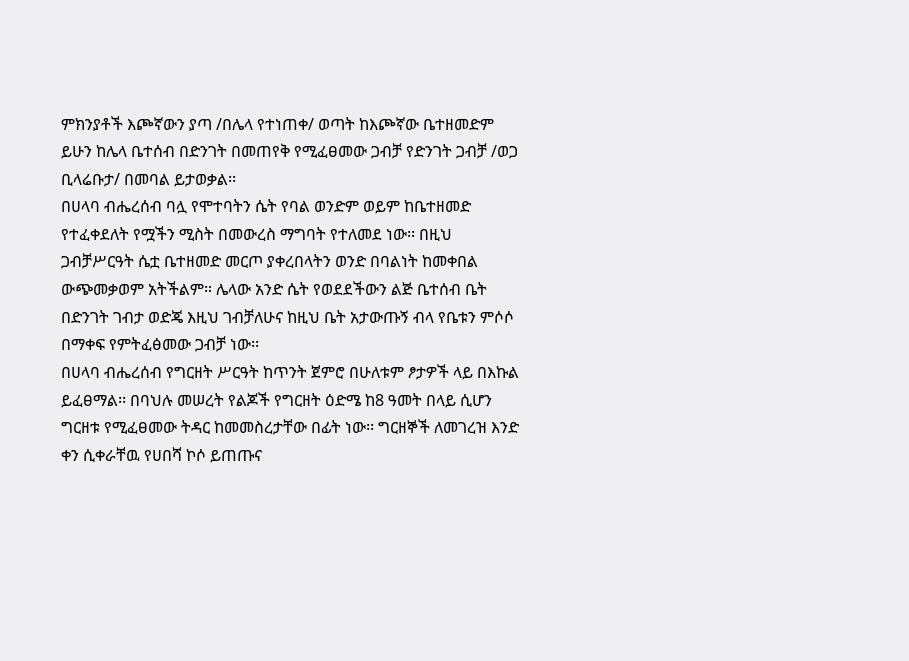ምክንያቶች እጮኛውን ያጣ /በሌላ የተነጠቀ/ ወጣት ከእጮኛው ቤተዘመድም ይሁን ከሌላ ቤተሰብ በድንገት በመጠየቅ የሚፈፀመው ጋብቻ የድንገት ጋብቻ /ወጋ ቢላሬቡታ/ በመባል ይታወቃል፡፡
በሀላባ ብሔረሰብ ባሏ የሞተባትን ሴት የባል ወንድም ወይም ከቤተዘመድ የተፈቀደለት የሟችን ሚስት በመውረስ ማግባት የተለመደ ነው፡፡ በዚህ ጋብቻሥርዓት ሴቷ ቤተዘመድ መርጦ ያቀረበላትን ወንድ በባልነት ከመቀበል ውጭመቃወም አትችልም። ሌላው አንድ ሴት የወደደችውን ልጅ ቤተሰብ ቤት በድንገት ገብታ ወድጄ እዚህ ገብቻለሁና ከዚህ ቤት አታውጡኝ ብላ የቤቱን ምሶሶ በማቀፍ የምትፈፅመው ጋብቻ ነው፡፡
በሀላባ ብሔረሰብ የግርዘት ሥርዓት ከጥንት ጀምሮ በሁለቱም ፆታዎች ላይ በእኩል ይፈፀማል፡፡ በባህሉ መሠረት የልጆች የግርዘት ዕድሜ ከ8 ዓመት በላይ ሲሆን ግርዘቱ የሚፈፀመው ትዳር ከመመስረታቸው በፊት ነው፡፡ ግርዘኞች ለመገረዝ እንድ ቀን ሲቀራቸዉ የሀበሻ ኮሶ ይጠጡና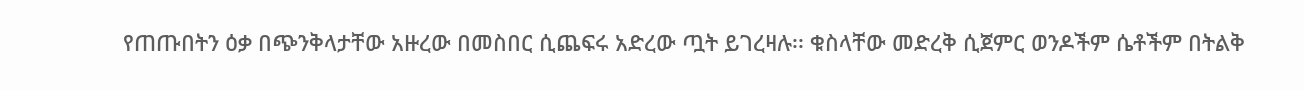የጠጡበትን ዕቃ በጭንቅላታቸው አዙረው በመስበር ሲጨፍሩ አድረው ጧት ይገረዛሉ፡፡ ቁስላቸው መድረቅ ሲጀምር ወንዶችም ሴቶችም በትልቅ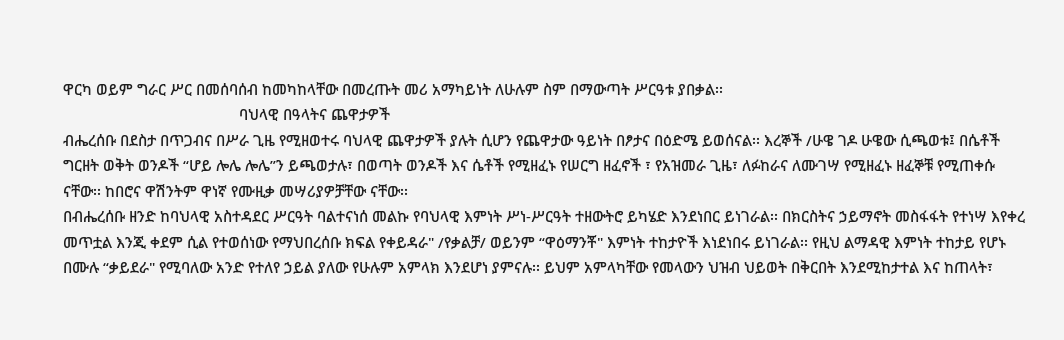ዋርካ ወይም ግራር ሥር በመሰባሰብ ከመካከላቸው በመረጡት መሪ አማካይነት ለሁሉም ስም በማውጣት ሥርዓቱ ያበቃል፡፡
                                            ባህላዊ በዓላትና ጨዋታዎች
ብሔረሰቡ በደስታ በጥጋብና በሥራ ጊዜ የሚዘወተሩ ባህላዊ ጨዋታዎች ያሉት ሲሆን የጨዋታው ዓይነት በፆታና በዕድሜ ይወሰናል፡፡ እረኞች /ሁዌ ገዶ ሁዌው ሲጫወቱ፤ በሴቶች ግርዘት ወቅት ወንዶች “ሆይ ሎሌ ሎሌ”ን ይጫወታሉ፣ በወጣት ወንዶች እና ሴቶች የሚዘፈኑ የሠርግ ዘፈኖች ፣ የአዝመራ ጊዜ፣ ለፉከራና ለሙገሣ የሚዘፈኑ ዘፈኞቹ የሚጠቀሱ ናቸው፡፡ ከበሮና ዋሽንትም ዋነኛ የሙዚቃ መሣሪያዎቻቸው ናቸው፡፡
በብሔረሰቡ ዘንድ ከባህላዊ አስተዳደር ሥርዓት ባልተናነሰ መልኩ የባህላዊ እምነት ሥነ-ሥርዓት ተዘውትሮ ይካሄድ እንደነበር ይነገራል፡፡ በክርስትና ኃይማኖት መስፋፋት የተነሣ እየቀረ መጥቷል እንጂ ቀደም ሲል የተወሰነው የማህበረሰቡ ክፍል የቀይዳራ" /የቃልቻ/ ወይንም “ዋዕማንቾ" እምነት ተከታዮች እነደነበሩ ይነገራል፡፡ የዚህ ልማዳዊ እምነት ተከታይ የሆኑ በሙሉ “ቃይደራ" የሚባለው አንድ የተለየ ኃይል ያለው የሁሉም አምላክ እንደሆነ ያምናሉ፡፡ ይህም አምላካቸው የመላውን ህዝብ ህይወት በቅርበት እንደሚከታተል እና ከጠላት፣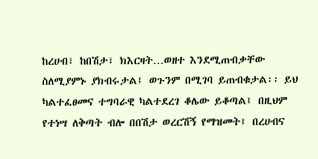ከረሀብ፣ ከበሽታ፣ ክእርዛት…ወዘተ እንደሚጠብቃቸው ስለሚያምኑ ያክብሩታል፤ ወጉንም በሚገባ ይጠብቁታል፡፡ ይህ ካልተፈፀመና ተግባራዊ ካልተደረገ ቆሌው ይቆጣል፤ በዚህም የተነሣ ለቅጣት ብሎ በበሽታ ወረርሽኝ የማዝመት፤ በረሀብና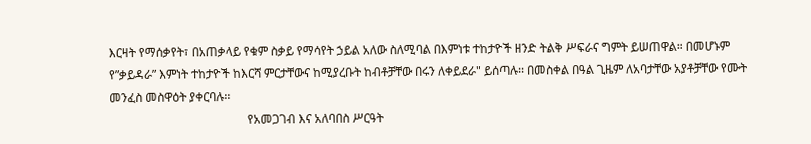እርዛት የማሰቃየት፣ በአጠቃላይ የቁም ስቃይ የማሳየት ኃይል አለው ስለሚባል በእምነቱ ተከታዮች ዘንድ ትልቅ ሥፍራና ግምት ይሠጠዋል። በመሆኑም የ”ቃይዳራ” እምነት ተከታዮች ከእርሻ ምርታቸውና ከሚያረቡት ከብቶቻቸው በሩን ለቀይደራ" ይሰጣሉ፡፡ በመስቀል በዓል ጊዜም ለአባታቸው አያቶቻቸው የሙት መንፈስ መስዋዕት ያቀርባሉ፡፡
                                              የአመጋገብ እና አለባበስ ሥርዓት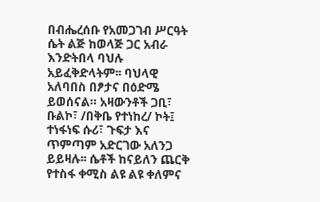በብሔረሰቡ የአመጋገብ ሥርዓት ሴት ልጅ ከወላጅ ጋር አብራ እንድትበላ ባህሉ አይፈቅድላትም፡፡ ባህላዊ አለባበስ በፆታና በዕድሜ ይወሰናል። አዛውንቶች ጋቢ፣ ቡልኮ፣ /በቅቤ የተነከረ/ ኮት፤ ተነፋነፍ ሱሪ፣ ጉፍታ እና ጥምጣም አድርገው አለንጋ ይይዛሉ፡፡ ሴቶች ከናይለን ጨርቅ የተስፋ ቀሚስ ልዩ ልዩ ቀለምና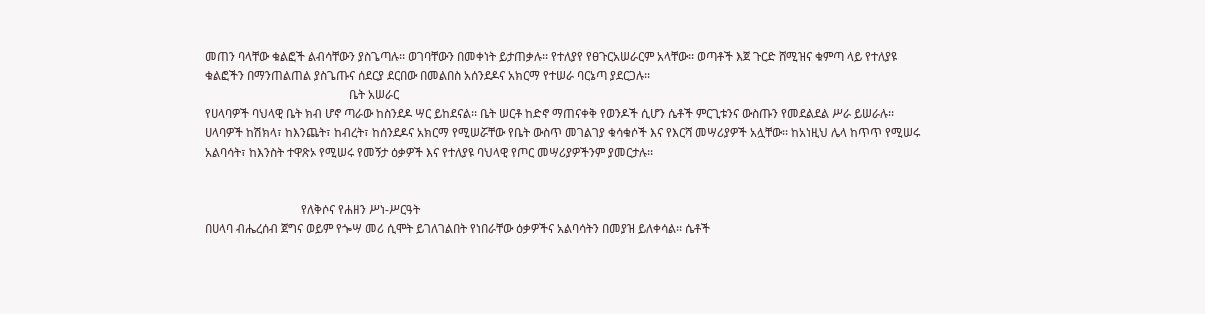መጠን ባላቸው ቁልፎች ልብሳቸውን ያስጌጣሉ፡፡ ወገባቸውን በመቀነት ይታጠቃሉ፡፡ የተለያየ የፀጉርአሠራርም አላቸው፡፡ ወጣቶች እጀ ጉርድ ሸሚዝና ቁምጣ ላይ የተለያዩ ቁልፎችን በማንጠልጠል ያስጌጡና ሰደርያ ደርበው በመልበስ አሰንደዶና አክርማ የተሠራ ባርኔጣ ያደርጋሉ፡፡
                                                ቤት አሠራር
የሀላባዎች ባህላዊ ቤት ክብ ሆኖ ጣራው ከስንደዶ ሣር ይከደናል፡፡ ቤት ሠርቶ ከድኖ ማጠናቀቅ የወንዶች ሲሆን ሴቶች ምርጊቱንና ውስጡን የመደልደል ሥራ ይሠራሉ፡፡ ሀላባዎች ከሽክላ፣ ከእንጨት፣ ከብረት፣ ከሰንደዶና አክርማ የሚሠሯቸው የቤት ውስጥ መገልገያ ቁሳቁሶች እና የእርሻ መሣሪያዎች አሏቸው፡፡ ከአነዚህ ሌላ ከጥጥ የሚሠሩ አልባሳት፣ ከእንስት ተዋጽኦ የሚሠሩ የመኝታ ዕቃዎች እና የተለያዩ ባህላዊ የጦር መሣሪያዎችንም ያመርታሉ፡፡


                                የለቅሶና የሐዘን ሥነ-ሥርዓት
በሀላባ ብሔረሰብ ጀግና ወይም የጐሣ መሪ ሲሞት ይገለገልበት የነበራቸው ዕቃዎችና አልባሳትን በመያዝ ይለቀሳል፡፡ ሴቶች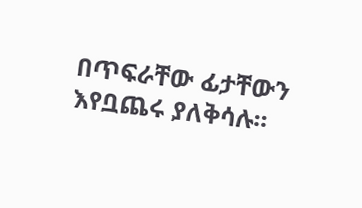በጥፍራቸው ፊታቸውን እየቧጨሩ ያለቅሳሉ፡፡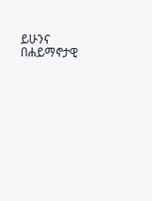ይሁንና በሐይማኖታዊ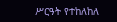ሥርዓት የተከለከለ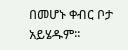በመሆኑ ቀብር ቦታ አይሄዱም፡፡